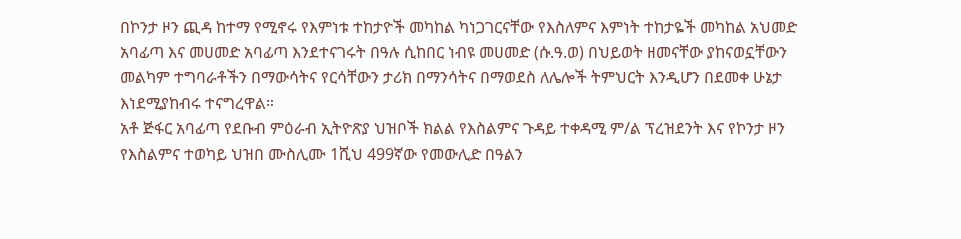በኮንታ ዞን ጪዳ ከተማ የሚኖሩ የእምነቱ ተከታዮች መካከል ካነጋገርናቸው የእስለምና እምነት ተከታዬች መካከል አህመድ አባፊጣ እና መሀመድ አባፊጣ እንደተናገሩት በዓሉ ሲከበር ነብዩ መሀመድ (ሱ.ዓ.ወ) በህይወት ዘመናቸው ያከናወኗቸውን መልካም ተግባራቶችን በማውሳትና የርሳቸውን ታሪክ በማንሳትና በማወደስ ለሌሎች ትምህርት እንዲሆን በደመቀ ሁኔታ እነደሚያከብሩ ተናግረዋል።
አቶ ጅፋር አባፊጣ የደቡብ ምዕራብ ኢትዮጽያ ህዝቦች ክልል የእስልምና ጉዳይ ተቀዳሚ ም/ል ፕረዝደንት እና የኮንታ ዞን የእስልምና ተወካይ ህዝበ ሙስሊሙ 1ሺህ 499ኛው የመውሊድ በዓልን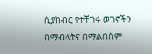ሲያከብር የተቸገሩ ወገኖችን በማብላትና በማልበስም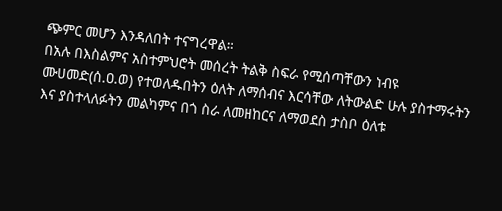ጭምር መሆን እንዳለበት ተናግረዋል።
በአሉ በእስልምና አስተምህሮት መሰረት ትልቅ ስፍራ የሚሰጣቸውን ነብዩ ሙሀመድ(ሰ.ዐ.ወ) የተወለዱበትን ዕለት ለማሰብና እርሳቸው ለትውልድ ሁሉ ያስተማሩትን እና ያስተላለፉትን መልካምና በጎ ስራ ለመዘከርና ለማወደስ ታስቦ ዕለቱ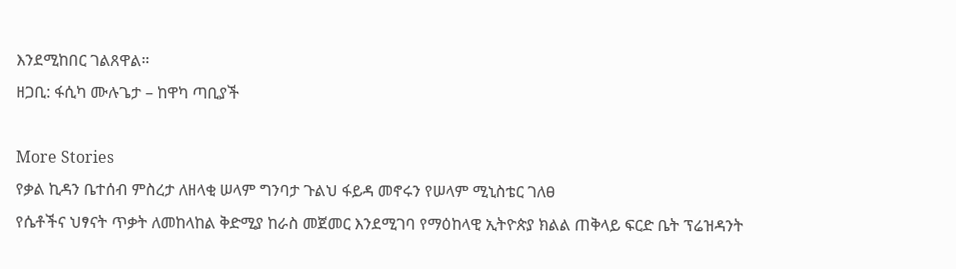እንደሚከበር ገልጸዋል።
ዘጋቢ: ፋሲካ ሙሉጌታ – ከዋካ ጣቢያች

More Stories
የቃል ኪዳን ቤተሰብ ምስረታ ለዘላቂ ሠላም ግንባታ ጉልህ ፋይዳ መኖሩን የሠላም ሚኒስቴር ገለፀ
የሴቶችና ህፃናት ጥቃት ለመከላከል ቅድሚያ ከራስ መጀመር እንደሚገባ የማዕከላዊ ኢትዮጵያ ክልል ጠቅላይ ፍርድ ቤት ፕሬዝዳንት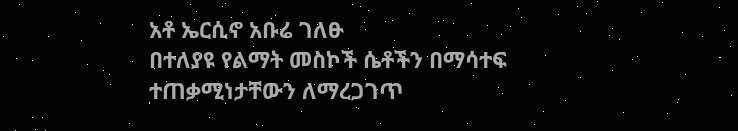አቶ ኤርሲኖ አቡሬ ገለፁ
በተለያዩ የልማት መስኮች ሴቶችን በማሳተፍ ተጠቃሚነታቸውን ለማረጋገጥ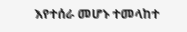እየተሰራ መሆኑ ተመላከተ